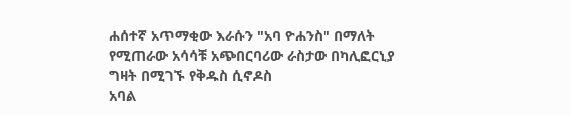ሐሰተኛ አጥማቂው እራሱን "አባ ዮሐንስ" በማለት የሚጠራው አሳሳቹ አጭበርባሪው ራስታው በካሊፎርኒያ ግዛት በሚገኙ የቅዱስ ሲኖዶስ
አባል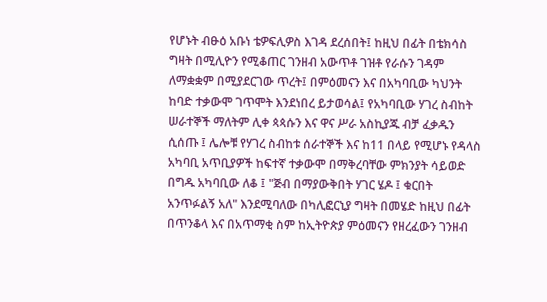የሆኑት ብፁዕ አቡነ ቴዎፍሊዎስ እገዳ ደረሰበት፤ ከዚህ በፊት በቴክሳስ ግዛት በሚሊዮን የሚቆጠር ገንዘብ አውጥቶ ገዝቶ የራሱን ገዳም ለማቋቋም በሚያደርገው ጥረት፤ በምዕመናን እና በአካባቢው ካህንት ከባድ ተቃውሞ ገጥሞት እንደነበረ ይታወሳል፤ የአካባቢው ሃገረ ስብከት ሠራተኞች ማለትም ሊቀ ጳጳሱን እና ዋና ሥራ አስኪያጁ ብቻ ፈቃዱን ሲሰጡ ፤ ሌሎቹ የሃገረ ስብከቱ ሰራተኞች እና ከ11 በላይ የሚሆኑ የዳላስ አካባቢ አጥቢያዎች ከፍተኛ ተቃውሞ በማቅረባቸው ምክንያት ሳይወድ በግዱ አካባቢው ለቆ ፤ "ጅብ በማያውቅበት ሃገር ሄዶ ፤ ቁርበት አንጥፉልኝ አለ" እንደሚባለው በካሊፎርኒያ ግዛት በመሄድ ከዚህ በፊት በጥንቆላ እና በአጥማቂ ስም ከኢትዮጵያ ምዕመናን የዘረፈውን ገንዘብ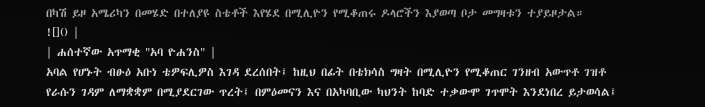በካሽ ይዞ አሜሪካን በመሄድ በተለያዩ ስቴቶች እየሄደ በሚሊዮን የሚቆጠሩ ዶላሮችን እያወጣ ቦታ መግዛቱን ተያይዞታል።
![]() |
| ሐሰተኛው አጥማቂ "አባ ዮሐንስ" |
አባል የሆኑት ብፁዕ አቡነ ቴዎፍሊዎስ እገዳ ደረሰበት፤ ከዚህ በፊት በቴክሳስ ግዛት በሚሊዮን የሚቆጠር ገንዘብ አውጥቶ ገዝቶ የራሱን ገዳም ለማቋቋም በሚያደርገው ጥረት፤ በምዕመናን እና በአካባቢው ካህንት ከባድ ተቃውሞ ገጥሞት እንደነበረ ይታወሳል፤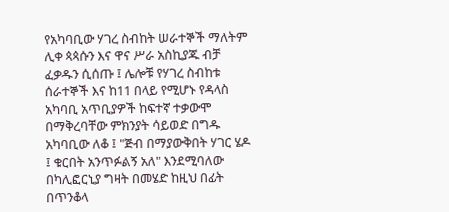የአካባቢው ሃገረ ስብከት ሠራተኞች ማለትም ሊቀ ጳጳሱን እና ዋና ሥራ አስኪያጁ ብቻ ፈቃዱን ሲሰጡ ፤ ሌሎቹ የሃገረ ስብከቱ ሰራተኞች እና ከ11 በላይ የሚሆኑ የዳላስ አካባቢ አጥቢያዎች ከፍተኛ ተቃውሞ በማቅረባቸው ምክንያት ሳይወድ በግዱ አካባቢው ለቆ ፤ "ጅብ በማያውቅበት ሃገር ሄዶ ፤ ቁርበት አንጥፉልኝ አለ" እንደሚባለው በካሊፎርኒያ ግዛት በመሄድ ከዚህ በፊት በጥንቆላ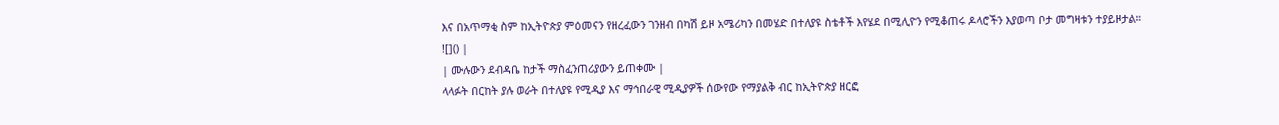እና በአጥማቂ ስም ከኢትዮጵያ ምዕመናን የዘረፈውን ገንዘብ በካሽ ይዞ አሜሪካን በመሄድ በተለያዩ ስቴቶች እየሄደ በሚሊዮን የሚቆጠሩ ዶላሮችን እያወጣ ቦታ መግዛቱን ተያይዞታል።
![]() |
| ሙሉውን ደብዳቤ ከታች ማስፈንጠሪያውን ይጠቀሙ |
ላላፉት በርከት ያሉ ወራት በተለያዩ የሚዲያ እና ማኅበራዊ ሚዲያዎች ሰውየው የማያልቅ ብር ከኢትዮጵያ ዘርፎ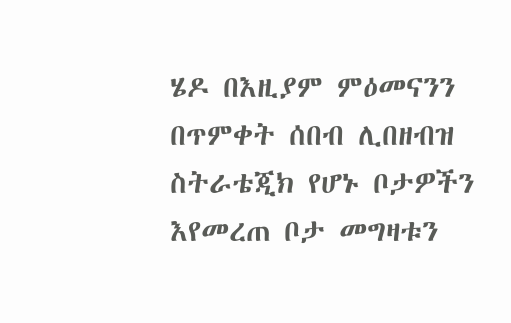ሄዶ በእዚያም ምዕመናንን በጥምቀት ሰበብ ሊበዘብዝ ስትራቴጂክ የሆኑ ቦታዎችን እየመረጠ ቦታ መግዛቱን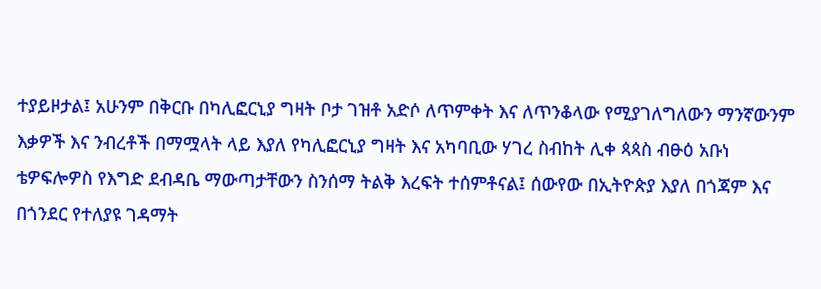ተያይዞታል፤ አሁንም በቅርቡ በካሊፎርኒያ ግዛት ቦታ ገዝቶ አድሶ ለጥምቀት እና ለጥንቆላው የሚያገለግለውን ማንኛውንም እቃዎች እና ንብረቶች በማሟላት ላይ እያለ የካሊፎርኒያ ግዛት እና አካባቢው ሃገረ ስብከት ሊቀ ጳጳስ ብፁዕ አቡነ ቴዎፍሎዎስ የእግድ ደብዳቤ ማውጣታቸውን ስንሰማ ትልቅ እረፍት ተሰምቶናል፤ ሰውየው በኢትዮጵያ እያለ በጎጃም እና በጎንደር የተለያዩ ገዳማት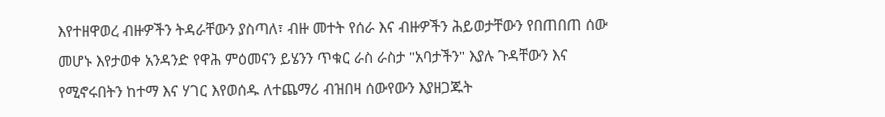እየተዘዋወረ ብዙዎችን ትዳራቸውን ያስጣለ፣ ብዙ መተት የሰራ እና ብዙዎችን ሕይወታቸውን የበጠበጠ ሰው መሆኑ እየታወቀ አንዳንድ የዋሕ ምዕመናን ይሄንን ጥቁር ራስ ራስታ "አባታችን" እያሉ ጉዳቸውን እና የሚኖሩበትን ከተማ እና ሃገር እየወሰዱ ለተጨማሪ ብዝበዛ ሰውየውን እያዘጋጁት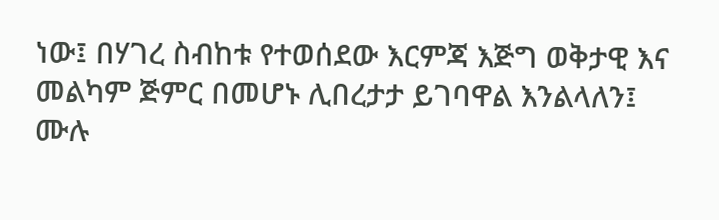ነው፤ በሃገረ ስብከቱ የተወሰደው እርምጃ እጅግ ወቅታዊ እና መልካም ጅምር በመሆኑ ሊበረታታ ይገባዋል እንልላለን፤
ሙሉ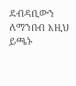ደብዳቢውን ለማንበብ እዚህ ይጫኑ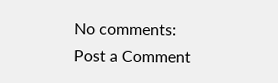No comments:
Post a Comment